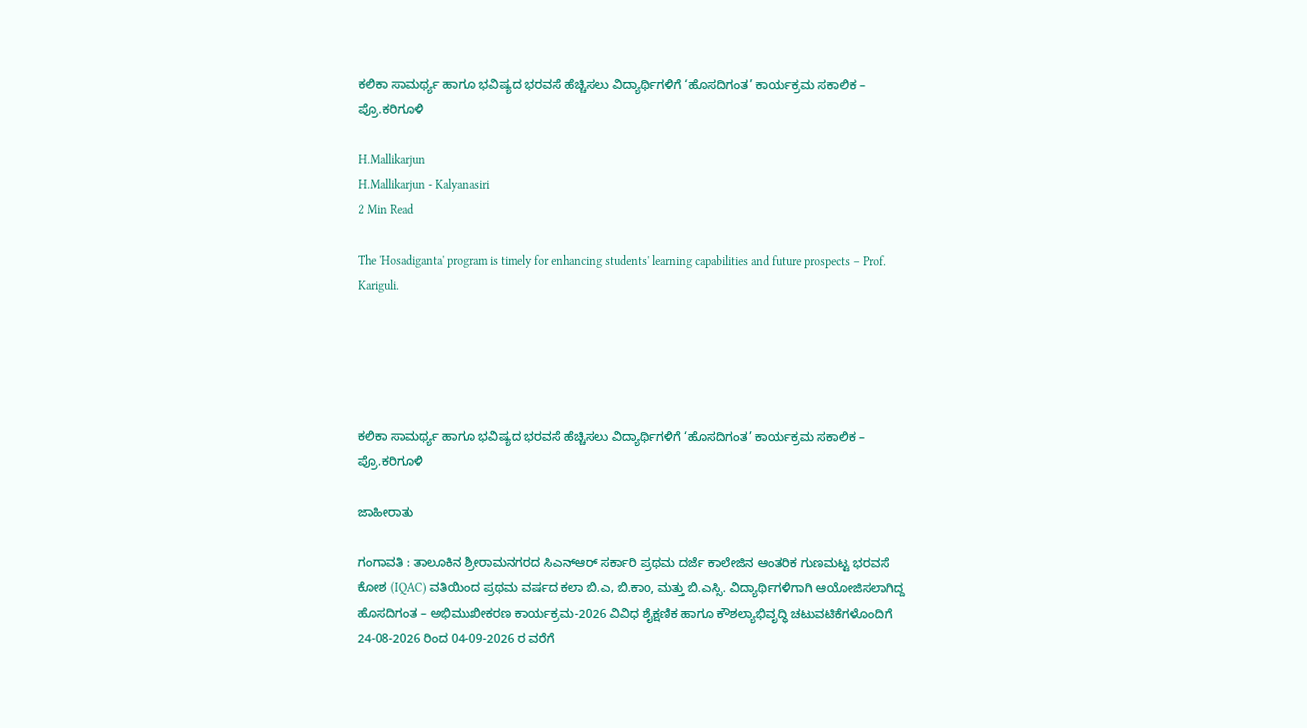ಕಲಿಕಾ ಸಾಮರ್ಥ್ಯ ಹಾಗೂ ಭವಿಷ್ಯದ ಭರವಸೆ ಹೆಚ್ಚಿಸಲು ವಿದ್ಯಾರ್ಥಿಗಳಿಗೆ ‘ಹೊಸದಿಗಂತ’ ಕಾರ್ಯಕ್ರಮ ಸಕಾಲಿಕ – ಪ್ರೊ.ಕರಿಗೂಳಿ

H.Mallikarjun
H.Mallikarjun - Kalyanasiri
2 Min Read

The 'Hosadiganta' program is timely for enhancing students' learning capabilities and future prospects – Prof. Kariguli.





ಕಲಿಕಾ ಸಾಮರ್ಥ್ಯ ಹಾಗೂ ಭವಿಷ್ಯದ ಭರವಸೆ ಹೆಚ್ಚಿಸಲು ವಿದ್ಯಾರ್ಥಿಗಳಿಗೆ ‘ಹೊಸದಿಗಂತ’ ಕಾರ್ಯಕ್ರಮ ಸಕಾಲಿಕ – ಪ್ರೊ.ಕರಿಗೂಳಿ

ಜಾಹೀರಾತು

ಗಂಗಾವತಿ : ತಾಲೂಕಿನ ಶ್ರೀರಾಮನಗರದ ಸಿಎನ್‌ಆರ್ ಸರ್ಕಾರಿ ಪ್ರಥಮ ದರ್ಜೆ ಕಾಲೇಜಿನ ಆಂತರಿಕ ಗುಣಮಟ್ಟ ಭರವಸೆ ಕೋಶ (IQAC) ವತಿಯಿಂದ ಪ್ರಥಮ ವರ್ಷದ ಕಲಾ ಬಿ.ಎ, ಬಿ.ಕಾo, ಮತ್ತು ಬಿ.ಎಸ್ಸಿ. ವಿದ್ಯಾರ್ಥಿಗಳಿಗಾಗಿ ಆಯೋಜಿಸಲಾಗಿದ್ದ ಹೊಸದಿಗಂತ – ಅಭಿಮುಖೀಕರಣ ಕಾರ್ಯಕ್ರಮ-2026 ವಿವಿಧ ಶೈಕ್ಷಣಿಕ ಹಾಗೂ ಕೌಶಲ್ಯಾಭಿವೃದ್ಧಿ ಚಟುವಟಿಕೆಗಳೊಂದಿಗೆ 24-08-2026 ರಿಂದ 04-09-2026 ರ ವರೆಗೆ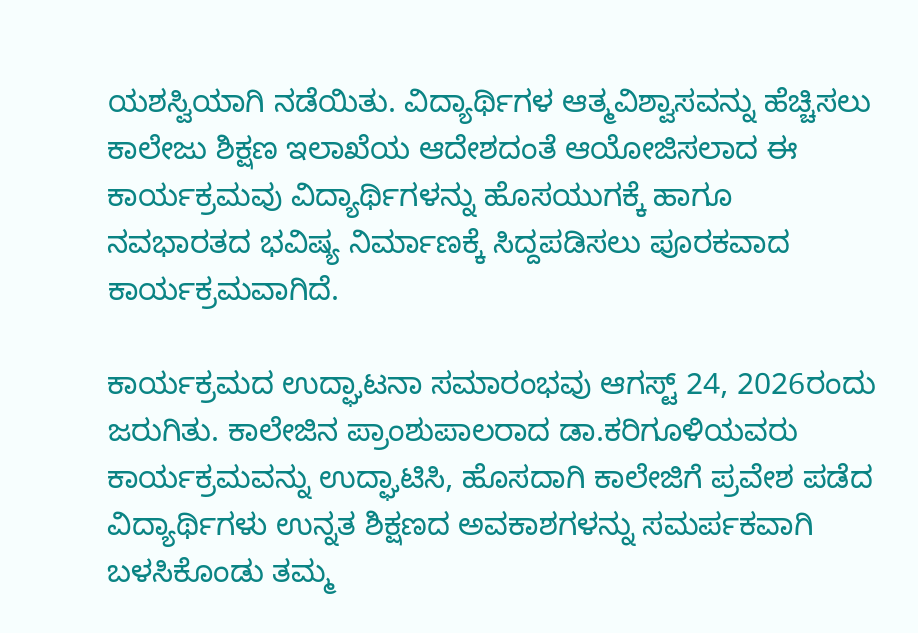ಯಶಸ್ವಿಯಾಗಿ ನಡೆಯಿತು. ವಿದ್ಯಾರ್ಥಿಗಳ ಆತ್ಮವಿಶ್ವಾಸವನ್ನು ಹೆಚ್ಚಿಸಲು ಕಾಲೇಜು ಶಿಕ್ಷಣ ಇಲಾಖೆಯ ಆದೇಶದಂತೆ ಆಯೋಜಿಸಲಾದ ಈ ಕಾರ್ಯಕ್ರಮವು ವಿದ್ಯಾರ್ಥಿಗಳನ್ನು ಹೊಸಯುಗಕ್ಕೆ ಹಾಗೂ ನವಭಾರತದ ಭವಿಷ್ಯ ನಿರ್ಮಾಣಕ್ಕೆ ಸಿದ್ದಪಡಿಸಲು ಪೂರಕವಾದ ಕಾರ್ಯಕ್ರಮವಾಗಿದೆ.

ಕಾರ್ಯಕ್ರಮದ ಉದ್ಘಾಟನಾ ಸಮಾರಂಭವು ಆಗಸ್ಟ್ 24, 2026ರಂದು ಜರುಗಿತು. ಕಾಲೇಜಿನ ಪ್ರಾಂಶುಪಾಲರಾದ ಡಾ.ಕರಿಗೂಳಿಯವರು ಕಾರ್ಯಕ್ರಮವನ್ನು ಉದ್ಘಾಟಿಸಿ, ಹೊಸದಾಗಿ ಕಾಲೇಜಿಗೆ ಪ್ರವೇಶ ಪಡೆದ ವಿದ್ಯಾರ್ಥಿಗಳು ಉನ್ನತ ಶಿಕ್ಷಣದ ಅವಕಾಶಗಳನ್ನು ಸಮರ್ಪಕವಾಗಿ ಬಳಸಿಕೊಂಡು ತಮ್ಮ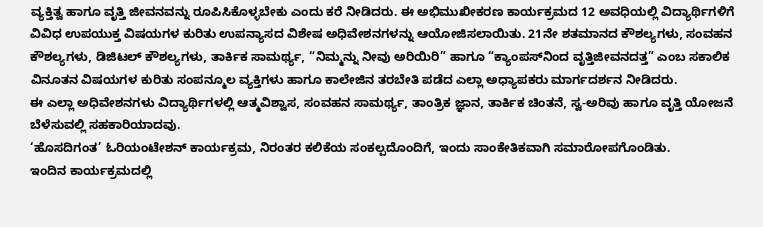ವ್ಯಕ್ತಿತ್ವ ಹಾಗೂ ವೃತ್ತಿ ಜೀವನವನ್ನು ರೂಪಿಸಿಕೊಳ್ಳಬೇಕು ಎಂದು ಕರೆ ನೀಡಿದರು. ಈ ಅಭಿಮುಖೀಕರಣ ಕಾರ್ಯಕ್ರಮದ 12 ಅವಧಿಯಲ್ಲಿ ವಿದ್ಯಾರ್ಥಿಗಳಿಗೆ ವಿವಿಧ ಉಪಯುಕ್ತ ವಿಷಯಗಳ ಕುರಿತು ಉಪನ್ಯಾಸದ ವಿಶೇಷ ಅಧಿವೇಶನಗಳನ್ನು ಆಯೋಜಿಸಲಾಯಿತು. 21ನೇ ಶತಮಾನದ ಕೌಶಲ್ಯಗಳು, ಸಂವಹನ ಕೌಶಲ್ಯಗಳು, ಡಿಜಿಟಲ್ ಕೌಶಲ್ಯಗಳು, ತಾರ್ಕಿಕ ಸಾಮರ್ಥ್ಯ, “ನಿಮ್ಮನ್ನು ನೀವು ಅರಿಯಿರಿ” ಹಾಗೂ “ಕ್ಯಾಂಪಸ್‌ನಿಂದ ವೃತ್ತಿಜೀವನದತ್ತ” ಎಂಬ ಸಕಾಲಿಕ ವಿನೂತನ ವಿಷಯಗಳ ಕುರಿತು ಸಂಪನ್ಮೂಲ ವ್ಯಕ್ತಿಗಳು ಹಾಗೂ ಕಾಲೇಜಿನ ತರಬೇತಿ ಪಡೆದ ಎಲ್ಲಾ ಅಧ್ಯಾಪಕರು ಮಾರ್ಗದರ್ಶನ ನೀಡಿದರು.
ಈ ಎಲ್ಲಾ ಅಧಿವೇಶನಗಳು ವಿದ್ಯಾರ್ಥಿಗಳಲ್ಲಿ ಆತ್ಮವಿಶ್ವಾಸ, ಸಂವಹನ ಸಾಮರ್ಥ್ಯ, ತಾಂತ್ರಿಕ ಜ್ಞಾನ, ತಾರ್ಕಿಕ ಚಿಂತನೆ, ಸ್ವ-ಅರಿವು ಹಾಗೂ ವೃತ್ತಿ ಯೋಜನೆ ಬೆಳೆಸುವಲ್ಲಿ ಸಹಕಾರಿಯಾದವು.
‘ಹೊಸದಿಗಂತ’ ಓರಿಯಂಟೇಶನ್ ಕಾರ್ಯಕ್ರಮ, ನಿರಂತರ ಕಲಿಕೆಯ ಸಂಕಲ್ಪದೊಂದಿಗೆ, ಇಂದು ಸಾಂಕೇತಿಕವಾಗಿ ಸಮಾರೋಪಗೊಂಡಿತು.
ಇಂದಿನ ಕಾರ್ಯಕ್ರಮದಲ್ಲಿ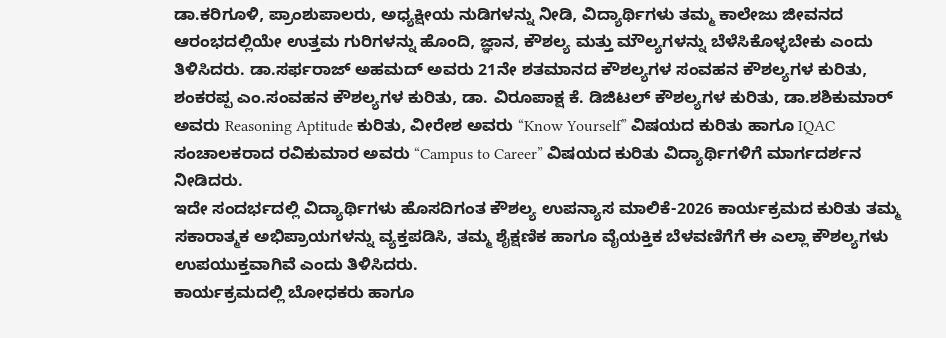ಡಾ.ಕರಿಗೂಳಿ, ಪ್ರಾಂಶುಪಾಲರು, ಅಧ್ಯಕ್ಷೀಯ ನುಡಿಗಳನ್ನು ನೀಡಿ, ವಿದ್ಯಾರ್ಥಿಗಳು ತಮ್ಮ ಕಾಲೇಜು ಜೀವನದ ಆರಂಭದಲ್ಲಿಯೇ ಉತ್ತಮ ಗುರಿಗಳನ್ನು ಹೊಂದಿ, ಜ್ಞಾನ, ಕೌಶಲ್ಯ ಮತ್ತು ಮೌಲ್ಯಗಳನ್ನು ಬೆಳೆಸಿಕೊಳ್ಳಬೇಕು ಎಂದು ತಿಳಿಸಿದರು. ಡಾ.ಸರ್ಫರಾಜ್ ಅಹಮದ್ ಅವರು 21ನೇ ಶತಮಾನದ ಕೌಶಲ್ಯಗಳ ಸಂವಹನ ಕೌಶಲ್ಯಗಳ ಕುರಿತು, ಶಂಕರಪ್ಪ ಎಂ.ಸಂವಹನ ಕೌಶಲ್ಯಗಳ ಕುರಿತು, ಡಾ. ವಿರೂಪಾಕ್ಷ ಕೆ. ಡಿಜಿಟಲ್ ಕೌಶಲ್ಯಗಳ ಕುರಿತು, ಡಾ.ಶಶಿಕುಮಾರ್ ಅವರು Reasoning Aptitude ಕುರಿತು, ವೀರೇಶ ಅವರು “Know Yourself” ವಿಷಯದ ಕುರಿತು ಹಾಗೂ IQAC ಸಂಚಾಲಕರಾದ ರವಿಕುಮಾರ ಅವರು “Campus to Career” ವಿಷಯದ ಕುರಿತು ವಿದ್ಯಾರ್ಥಿಗಳಿಗೆ ಮಾರ್ಗದರ್ಶನ ನೀಡಿದರು.
ಇದೇ ಸಂದರ್ಭದಲ್ಲಿ ವಿದ್ಯಾರ್ಥಿಗಳು ಹೊಸದಿಗಂತ ಕೌಶಲ್ಯ ಉಪನ್ಯಾಸ ಮಾಲಿಕೆ-2026 ಕಾರ್ಯಕ್ರಮದ ಕುರಿತು ತಮ್ಮ ಸಕಾರಾತ್ಮಕ ಅಭಿಪ್ರಾಯಗಳನ್ನು ವ್ಯಕ್ತಪಡಿಸಿ, ತಮ್ಮ ಶೈಕ್ಷಣಿಕ ಹಾಗೂ ವೈಯಕ್ತಿಕ ಬೆಳವಣಿಗೆಗೆ ಈ ಎಲ್ಲಾ ಕೌಶಲ್ಯಗಳು ಉಪಯುಕ್ತವಾಗಿವೆ ಎಂದು ತಿಳಿಸಿದರು.
ಕಾರ್ಯಕ್ರಮದಲ್ಲಿ ಬೋಧಕರು ಹಾಗೂ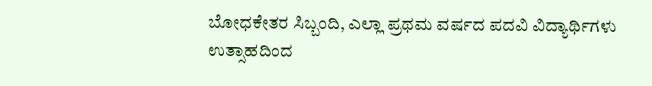ಬೋಧಕೇತರ ಸಿಬ್ಬಂದಿ, ಎಲ್ಲಾ ಪ್ರಥಮ ವರ್ಷದ ಪದವಿ ವಿದ್ಯಾರ್ಥಿಗಳು ಉತ್ಸಾಹದಿಂದ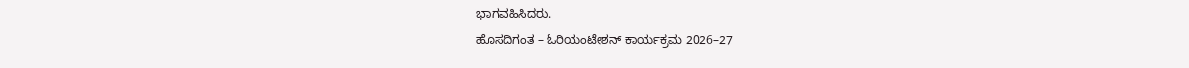ಭಾಗವಹಿಸಿದರು.
ಹೊಸದಿಗಂತ – ಓರಿಯಂಟೇಶನ್ ಕಾರ್ಯಕ್ರಮ 2026–27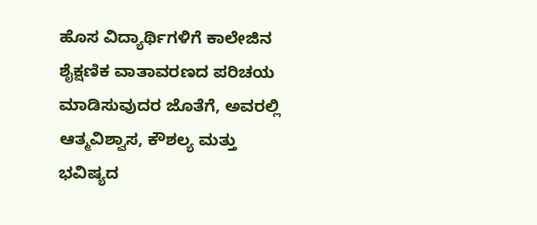ಹೊಸ ವಿದ್ಯಾರ್ಥಿಗಳಿಗೆ ಕಾಲೇಜಿನ ಶೈಕ್ಷಣಿಕ ವಾತಾವರಣದ ಪರಿಚಯ ಮಾಡಿಸುವುದರ ಜೊತೆಗೆ, ಅವರಲ್ಲಿ ಆತ್ಮವಿಶ್ವಾಸ, ಕೌಶಲ್ಯ ಮತ್ತು ಭವಿಷ್ಯದ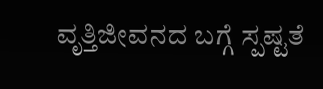ವೃತ್ತಿಜೀವನದ ಬಗ್ಗೆ ಸ್ಪಷ್ಟತೆ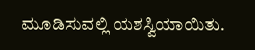ಮೂಡಿಸುವಲ್ಲಿ ಯಶಸ್ವಿಯಾಯಿತು.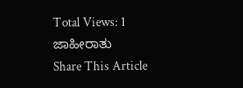Total Views: 1
ಜಾಹೀರಾತು
Share This Article